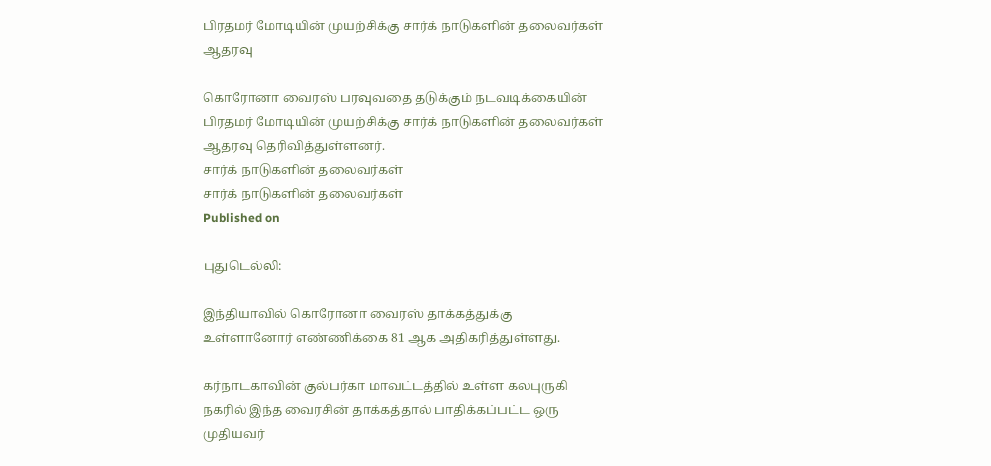பிரதமர் மோடியின் முயற்சிக்கு சார்க் நாடுகளின் தலைவர்கள் ஆதரவு

கொரோனா வைரஸ் பரவுவதை தடுக்கும் நடவடிக்கையின் பிரதமர் மோடியின் முயற்சிக்கு சார்க் நாடுகளின் தலைவர்கள் ஆதரவு தெரிவித்துள்ளனர்.
சார்க் நாடுகளின் தலைவர்கள்
சார்க் நாடுகளின் தலைவர்கள்
Published on

புதுடெல்லி:

இந்தியாவில் கொரோனா வைரஸ் தாக்கத்துக்கு உள்ளானோர் எண்ணிக்கை 81 ஆக அதிகரித்துள்ளது.

கர்நாடகாவின் குல்பர்கா மாவட்டத்தில் உள்ள கலபுருகி நகரில் இந்த வைரசின் தாக்கத்தால் பாதிக்கப்பட்ட ஒரு முதியவர்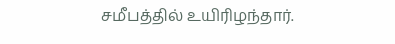சமீபத்தில் உயிரிழந்தார்.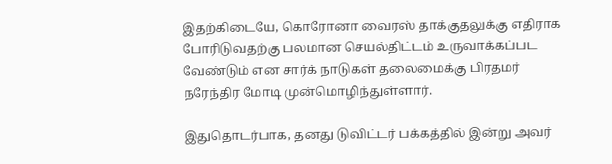இதற்கிடையே, கொரோனா வைரஸ் தாக்குதலுக்கு எதிராக போரிடுவதற்கு பலமான செயல்திட்டம் உருவாக்கப்பட வேண்டும் என சார்க் நாடுகள் தலைமைக்கு பிரதமர் நரேந்திர மோடி முன்மொழிந்துள்ளார்.

இதுதொடர்பாக, தனது டுவிட்டர் பக்கத்தில் இன்று அவர்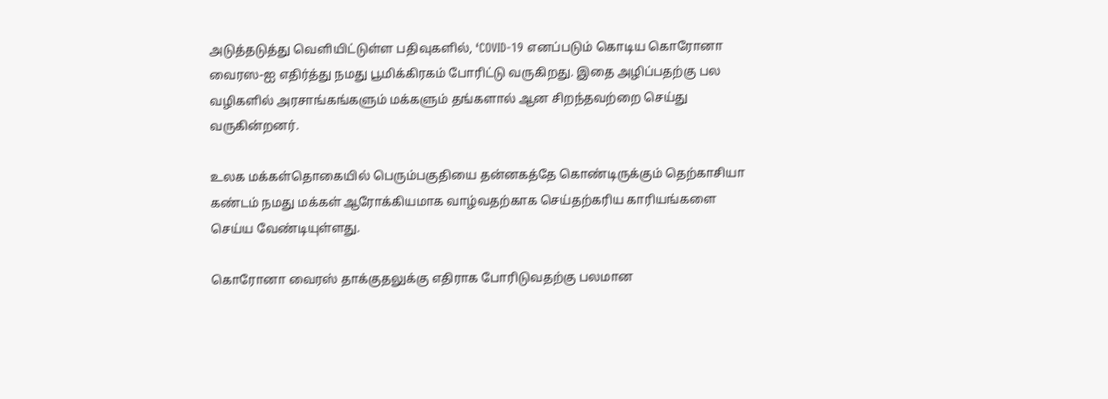அடுத்தடுத்து வெளியிட்டுள்ள பதிவுகளில், ‘COVID-19 எனப்படும் கொடிய கொரோனா வைரஸ-ஐ எதிர்த்து நமது பூமிக்கிரகம் போரிட்டு வருகிறது. இதை அழிப்பதற்கு பல வழிகளில் அரசாங்கங்களும் மக்களும் தங்களால் ஆன சிறந்தவற்றை செய்து வருகின்றனர்.

உலக மக்கள்தொகையில் பெரும்பகுதியை தன்னகத்தே கொண்டிருக்கும் தெற்காசியா கண்டம் நமது மக்கள் ஆரோக்கியமாக வாழ்வதற்காக செய்தற்கரிய காரியங்களை செய்ய வேண்டியுள்ளது.

கொரோனா வைரஸ் தாக்குதலுக்கு எதிராக போரிடுவதற்கு பலமான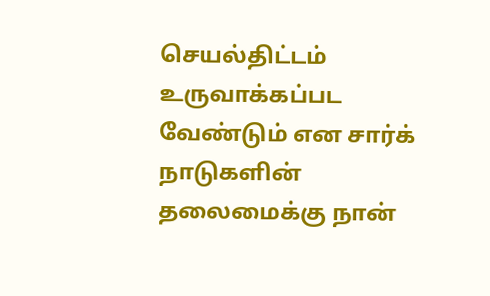செயல்திட்டம் உருவாக்கப்பட வேண்டும் என சார்க் நாடுகளின் தலைமைக்கு நான்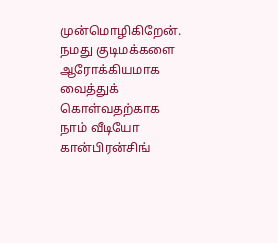முன்மொழிகிறேன். நமது குடிமக்களை ஆரோக்கியமாக வைத்துக் கொள்வதற்காக நாம் வீடியோ கான்பிரன்சிங்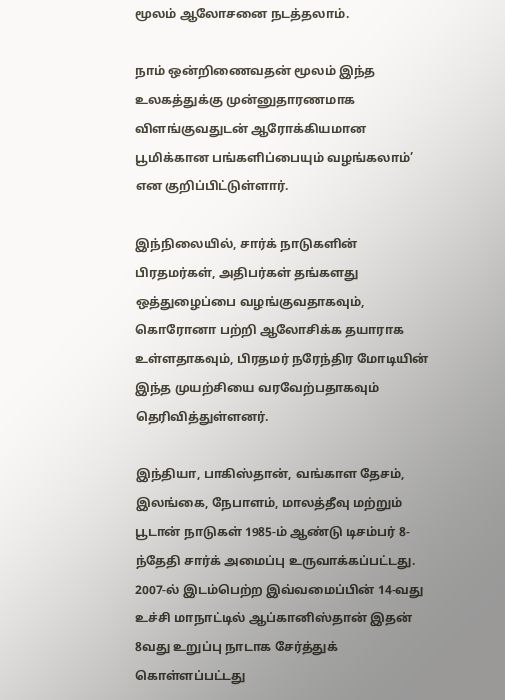மூலம் ஆலோசனை நடத்தலாம்.

நாம் ஒன்றிணைவதன் மூலம் இந்த உலகத்துக்கு முன்னுதாரணமாக விளங்குவதுடன் ஆரோக்கியமான பூமிக்கான பங்களிப்பையும் வழங்கலாம்’ என குறிப்பிட்டுள்ளார்.

இந்நிலையில், சார்க் நாடுகளின் பிரதமர்கள், அதிபர்கள் தங்களது ஒத்துழைப்பை வழங்குவதாகவும், கொரோனா பற்றி ஆலோசிக்க தயாராக உள்ளதாகவும், பிரதமர் நரேந்திர மோடியின் இந்த முயற்சியை வரவேற்பதாகவும் தெரிவித்துள்ளனர்.

இந்தியா, பாகிஸ்தான், வங்காள தேசம், இலங்கை, நேபாளம், மாலத்தீவு மற்றும் பூடான் நாடுகள் 1985-ம் ஆண்டு டிசம்பர் 8-ந்தேதி சார்க் அமைப்பு உருவாக்கப்பட்டது. 2007-ல் இடம்பெற்ற இவ்வமைப்பின் 14-வது உச்சி மாநாட்டில் ஆப்கானிஸ்தான் இதன் 8வது உறுப்பு நாடாக சேர்த்துக் கொள்ளப்பட்டது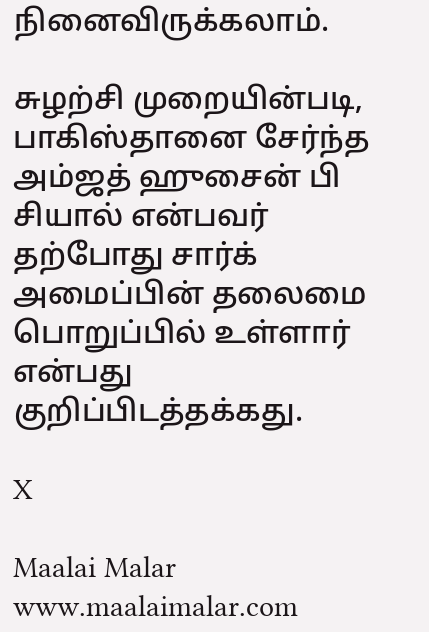நினைவிருக்கலாம்.

சுழற்சி முறையின்படி, பாகிஸ்தானை சேர்ந்த அம்ஜத் ஹுசைன் பி சியால் என்பவர் தற்போது சார்க் அமைப்பின் தலைமை பொறுப்பில் உள்ளார் என்பது குறிப்பிடத்தக்கது.

X

Maalai Malar
www.maalaimalar.com